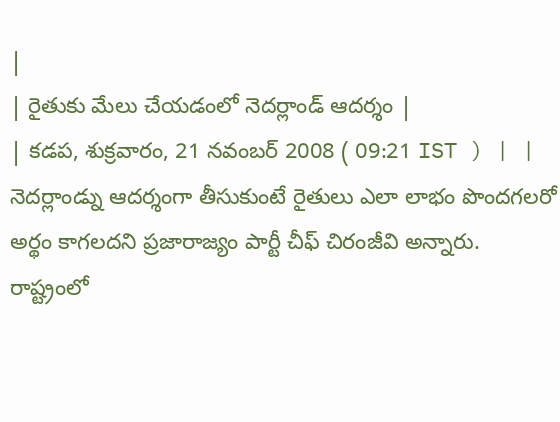|
| రైతుకు మేలు చేయడంలో నెదర్లాండ్ ఆదర్శం |
| కడప, శుక్రవారం, 21 నవంబర్ 2008 ( 09:21 IST ) | |
నెదర్లాండ్ను ఆదర్శంగా తీసుకుంటే రైతులు ఎలా లాభం పొందగలరో అర్థం కాగలదని ప్రజారాజ్యం పార్టీ చీఫ్ చిరంజీవి అన్నారు. రాష్ట్రంలో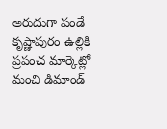అరుదుగా పండే కృష్ణాపురం ఉల్లికి ప్రపంచ మార్కెట్లో మంచి డిమాండ్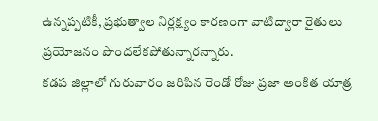ఉన్నప్పటికీ, ప్రభుత్వాల నిర్లక్ష్యం కారణంగా వాటిద్వారా రైతులు ప్రయోజనం పొందలేకపోతున్నారన్నారు.
కడప జిల్లాలో గురువారం జరిపిన రెండో రోజు ప్రజా అంకిత యాత్ర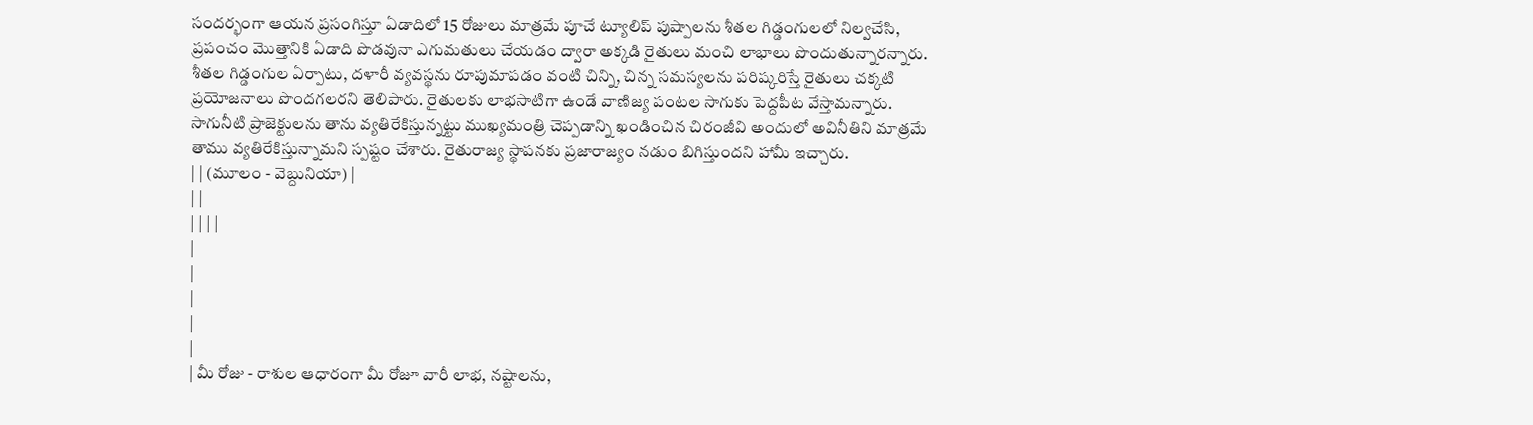సందర్భంగా ఆయన ప్రసంగిస్తూ ఏడాదిలో 15 రోజులు మాత్రమే పూచే ట్యూలిప్ పుష్పాలను శీతల గిడ్డంగులలో నిల్వచేసి, ప్రపంచం మొత్తానికి ఏడాది పొడవునా ఎగుమతులు చేయడం ద్వారా అక్కడి రైతులు మంచి లాభాలు పొందుతున్నారన్నారు.
శీతల గిడ్డంగుల ఏర్పాటు, దళారీ వ్యవస్థను రూపుమాపడం వంటి చిన్ని, చిన్న సమస్యలను పరిష్కరిస్తే రైతులు చక్కటి ప్రయోజనాలు పొందగలరని తెలిపారు. రైతులకు లాభసాటిగా ఉండే వాణిజ్య పంటల సాగుకు పెద్దపీట వేస్తామన్నారు.
సాగునీటి ప్రాజెక్టులను తాను వ్యతిరేకిస్తున్నట్టు ముఖ్యమంత్రి చెప్పడాన్ని ఖండించిన చిరంజీవి అందులో అవినీతిని మాత్రమే తాము వ్యతిరేకిస్తున్నామని స్పష్టం చేశారు. రైతురాజ్య స్థాపనకు ప్రజారాజ్యం నడుం బిగిస్తుందని హామీ ఇచ్చారు.
| | (మూలం - వెబ్దునియా) |
| |
| | | |
|
|
|
|
|
| మీ రోజు - రాశుల ఆధారంగా మీ రోజూ వారీ లాభ, నష్టాలను,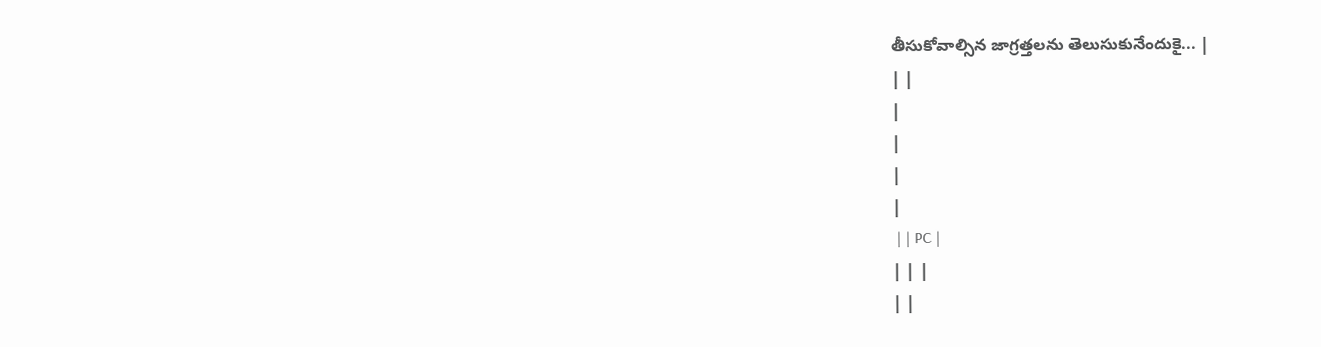తీసుకోవాల్సిన జాగ్రత్తలను తెలుసుకునేందుకై... |
| |
|
|
|
|
 | | PC |
| | |
| |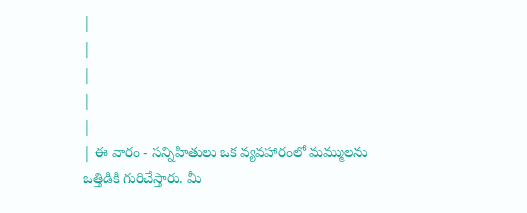|
|
|
|
|
| ఈ వారం - సన్నిహితులు ఒక వ్యవహారంలో మమ్ములను ఒత్తిడికి గురిచేస్తారు. మీ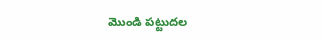మొండి పట్టుదల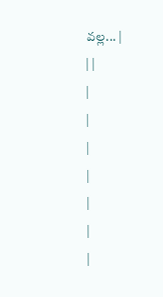వల్ల... |
| |
|
|
|
|
|
|
|